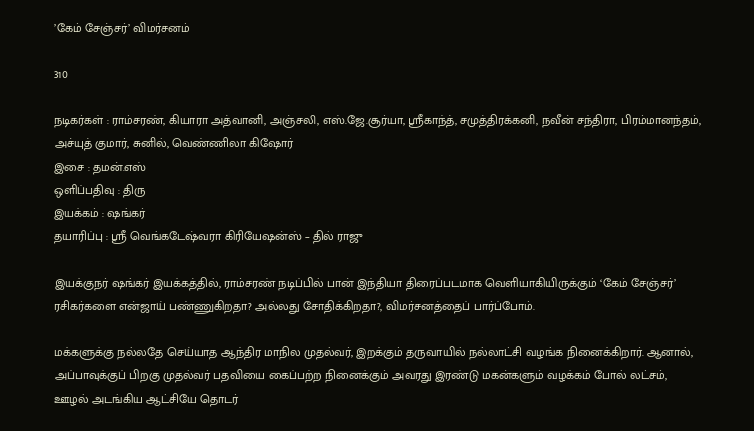’கேம் சேஞ்சர்’ விமர்சனம்

310

நடிகர்கள் : ராம்சரண், கியாரா அத்வானி, அஞ்சலி, எஸ்.ஜே.சூர்யா, ஸ்ரீகாந்த், சமுத்திரக்கனி, நவீன் சந்திரா, பிரம்மானந்தம், அச்யுத் குமார், சுனில், வெண்ணிலா கிஷோர்
இசை : தமன்.எஸ்
ஒளிப்பதிவு : திரு
இயக்கம் : ஷங்கர்
தயாரிப்பு : ஸ்ரீ வெங்கடேஷ்வரா கிரியேஷன்ஸ் – தில் ராஜு

இயக்குநர் ஷங்கர் இயக்கத்தில், ராம்சரண் நடிப்பில் பான் இந்தியா திரைப்படமாக வெளியாகியிருக்கும் ‘கேம் சேஞ்சர்’ ரசிகர்களை என்ஜாய் பண்ணுகிறதா? அல்லது சோதிக்கிறதா?, விமர்சனத்தைப் பார்ப்போம்.

மக்களுக்கு நல்லதே செய்யாத ஆந்திர மாநில முதல்வர், இறக்கும் தருவாயில் நல்லாட்சி வழங்க நினைக்கிறார். ஆனால், அப்பாவுக்குப் பிறகு முதல்வர் பதவியை கைப்பற்ற நினைக்கும் அவரது இரண்டு மகன்களும் வழக்கம் போல் லட்சம், ஊழல் அடங்கிய ஆட்சியே தொடர்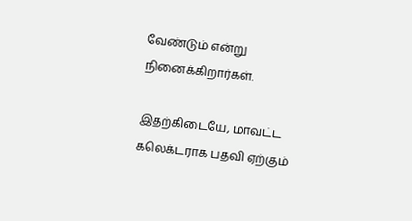வேண்டும் என்று நினைக்கிறார்கள்.

இதற்கிடையே, மாவட்ட கலெக்டராக பதவி ஏற்கும்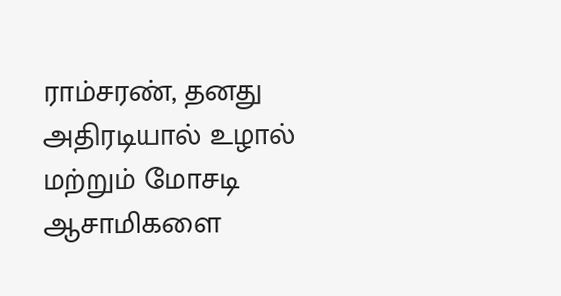ராம்சரண், தனது அதிரடியால் உழால் மற்றும் மோசடி ஆசாமிகளை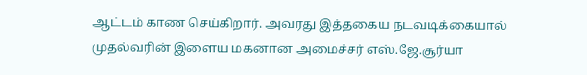ஆட்டம் காண செய்கிறார். அவரது இத்தகைய நடவடிக்கையால் முதல்வரின் இளைய மகனான அமைச்சர் எஸ்.ஜே.சூர்யா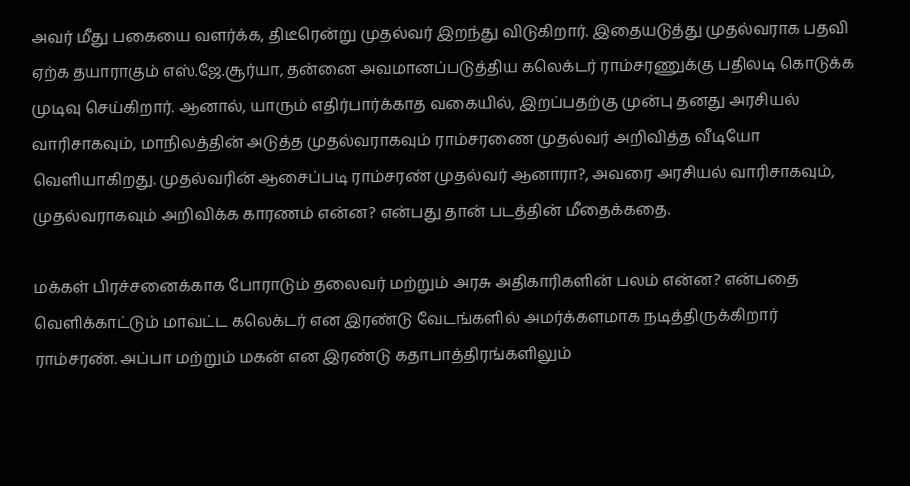அவர் மீது பகையை வளர்க்க, திடீரென்று முதல்வர் இறந்து விடுகிறார். இதையடுத்து முதல்வராக பதவி ஏற்க தயாராகும் எஸ்.ஜே.சூர்யா, தன்னை அவமானப்படுத்திய கலெக்டர் ராம்சரணுக்கு பதிலடி கொடுக்க முடிவு செய்கிறார். ஆனால், யாரும் எதிர்பார்க்காத வகையில், இறப்பதற்கு முன்பு தனது அரசியல் வாரிசாகவும், மாநிலத்தின் அடுத்த முதல்வராகவும் ராம்சரணை முதல்வர் அறிவித்த வீடியோ வெளியாகிறது. முதல்வரின் ஆசைப்படி ராம்சரண் முதல்வர் ஆனாரா?, அவரை அரசியல் வாரிசாகவும், முதல்வராகவும் அறிவிக்க காரணம் என்ன? என்பது தான் படத்தின் மீதைக்கதை.

மக்கள் பிரச்சனைக்காக போராடும் தலைவர் மற்றும் அரசு அதிகாரிகளின் பலம் என்ன? என்பதை வெளிக்காட்டும் மாவட்ட கலெக்டர் என இரண்டு வேடங்களில் அமர்க்களமாக நடித்திருக்கிறார் ராம்சரண். அப்பா மற்றும் மகன் என இரண்டு கதாபாத்திரங்களிலும்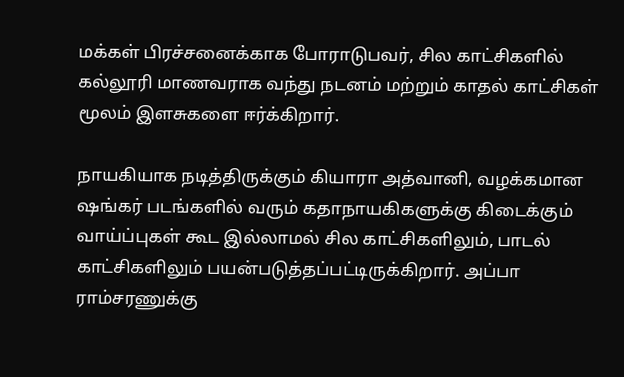மக்கள் பிரச்சனைக்காக போராடுபவர், சில காட்சிகளில் கல்லூரி மாணவராக வந்து நடனம் மற்றும் காதல் காட்சிகள் மூலம் இளசுகளை ஈர்க்கிறார்.

நாயகியாக நடித்திருக்கும் கியாரா அத்வானி, வழக்கமான ஷங்கர் படங்களில் வரும் கதாநாயகிகளுக்கு கிடைக்கும் வாய்ப்புகள் கூட இல்லாமல் சில காட்சிகளிலும், பாடல் காட்சிகளிலும் பயன்படுத்தப்பட்டிருக்கிறார். அப்பா ராம்சரணுக்கு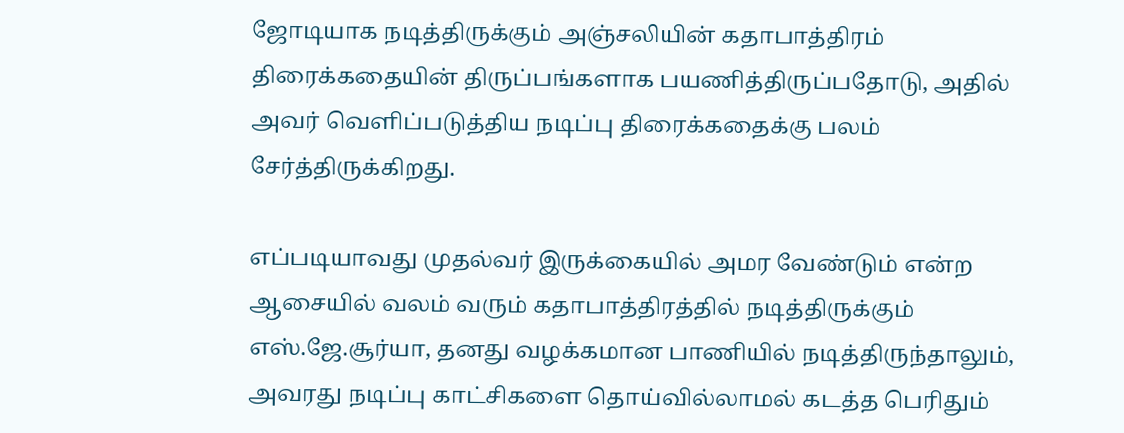ஜோடியாக நடித்திருக்கும் அஞ்சலியின் கதாபாத்திரம் திரைக்கதையின் திருப்பங்களாக பயணித்திருப்பதோடு, அதில் அவர் வெளிப்படுத்திய நடிப்பு திரைக்கதைக்கு பலம் சேர்த்திருக்கிறது.

எப்படியாவது முதல்வர் இருக்கையில் அமர வேண்டும் என்ற ஆசையில் வலம் வரும் கதாபாத்திரத்தில் நடித்திருக்கும் எஸ்.ஜே.சூர்யா, தனது வழக்கமான பாணியில் நடித்திருந்தாலும், அவரது நடிப்பு காட்சிகளை தொய்வில்லாமல் கடத்த பெரிதும்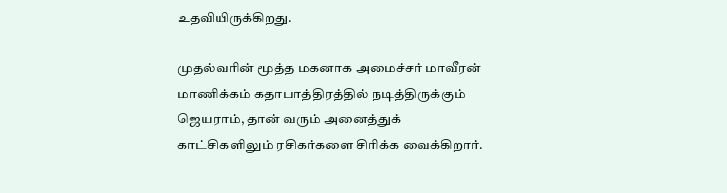உதவியிருக்கிறது.

முதல்வரின் மூத்த மகனாக அமைச்சர் மாவீரன் மாணிக்கம் கதாபாத்திரத்தில் நடித்திருக்கும் ஜெயராம், தான் வரும் அனைத்துக் காட்சிகளிலும் ரசிகர்களை சிரிக்க வைக்கிறார்.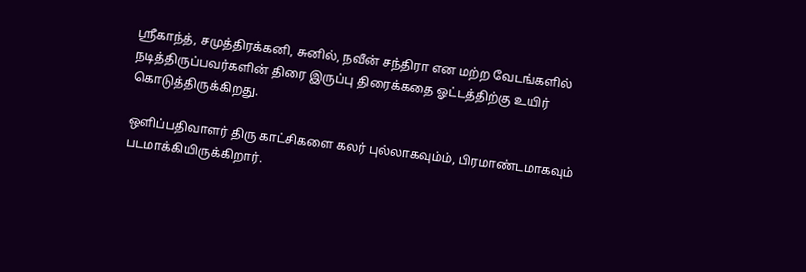ஸ்ரீகாந்த், சமுத்திரக்கனி, சுனில், நவீன் சந்திரா என மற்ற வேடங்களில் நடித்திருப்பவர்களின் திரை இருப்பு திரைக்கதை ஓட்டத்திற்கு உயிர் கொடுத்திருக்கிறது.

ஒளிப்பதிவாளர் திரு காட்சிகளை கலர் புல்லாகவும்ம், பிரமாண்டமாகவும் படமாக்கியிருக்கிறார்.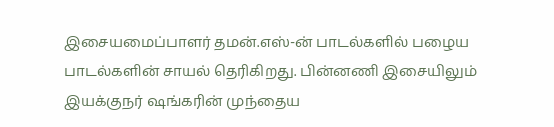இசையமைப்பாளர் தமன்.எஸ்-ன் பாடல்களில் பழைய பாடல்களின் சாயல் தெரிகிறது. பின்னணி இசையிலும் இயக்குநர் ஷங்கரின் முந்தைய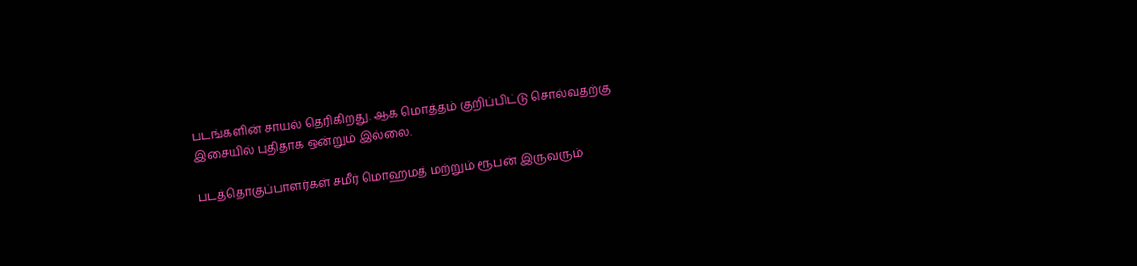படங்களின் சாயல் தெரிகிறது. ஆக மொத்தம் குறிப்பிட்டு சொல்வதற்கு இசையில் புதிதாக ஒன்றும் இல்லை.

படத்தொகுப்பாளர்கள் சமீர் மொஹமத் மற்றும் ரூபன் இருவரும்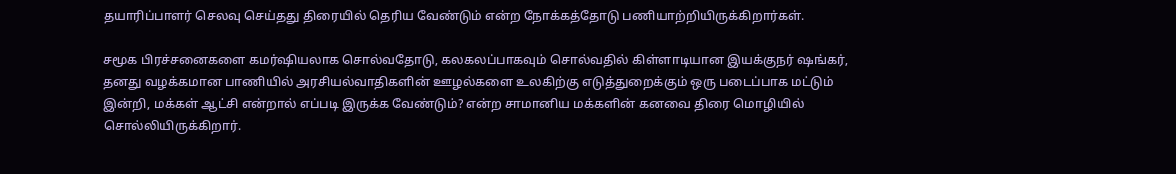தயாரிப்பாளர் செலவு செய்தது திரையில் தெரிய வேண்டும் என்ற நோக்கத்தோடு பணியாற்றியிருக்கிறார்கள்.

சமூக பிரச்சனைகளை கமர்ஷியலாக சொல்வதோடு, கலகலப்பாகவும் சொல்வதில் கிள்ளாடியான இயக்குநர் ஷங்கர், தனது வழக்கமான பாணியில் அரசியல்வாதிகளின் ஊழல்களை உலகிற்கு எடுத்துறைக்கும் ஒரு படைப்பாக மட்டும் இன்றி, மக்கள் ஆட்சி என்றால் எப்படி இருக்க வேண்டும்? என்ற சாமானிய மக்களின் கனவை திரை மொழியில் சொல்லியிருக்கிறார்.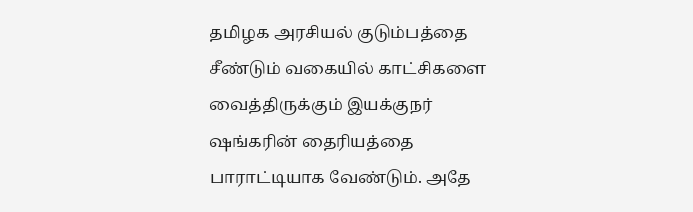தமிழக அரசியல் குடும்பத்தை சீண்டும் வகையில் காட்சிகளை வைத்திருக்கும் இயக்குநர் ஷங்கரின் தைரியத்தை பாராட்டியாக வேண்டும். அதே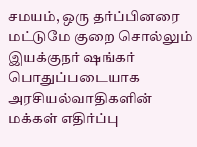சமயம், ஒரு தர்ப்பினரை மட்டுமே குறை சொல்லும் இயக்குநர் ஷங்கர் பொதுப்படையாக அரசியல்வாதிகளின் மக்கள் எதிர்ப்பு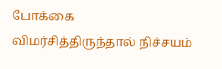போக்கை விமர்சித்திருந்தால் நிச்சயம்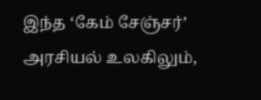இந்த ‘கேம் சேஞ்சர்’ அரசியல் உலகிலும்,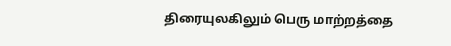திரையுலகிலும் பெரு மாற்றத்தை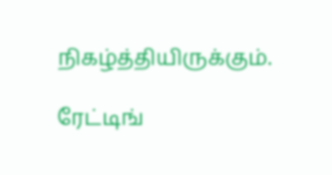நிகழ்த்தியிருக்கும்.

ரேட்டிங்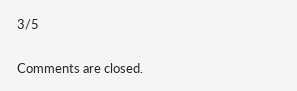3/5

Comments are closed.